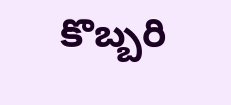కొబ్బరి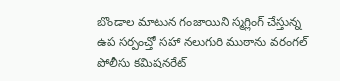బొండాల మాటున గంజాయిని స్మగ్లింగ్ చేస్తున్న ఉప సర్పంచ్తో సహా నలుగురి ముఠాను వరంగల్ పోలీసు కమిషనరేట్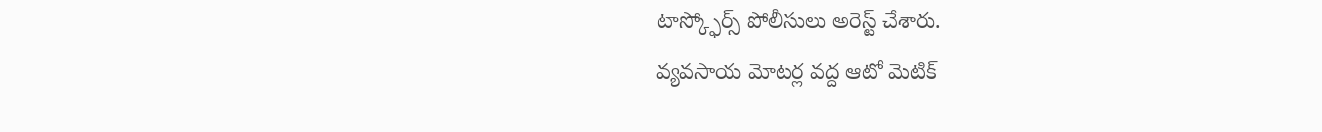టాస్క్ఫోర్స్ పోలీసులు అరెస్ట్ చేశారు.
వ్యవసాయ మోటర్ల వద్ద ఆటో మెటిక్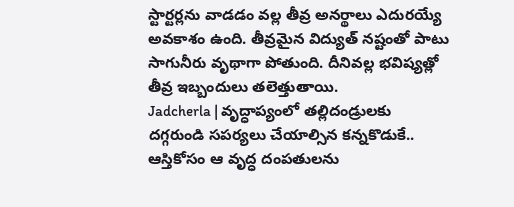స్టార్టర్లను వాడడం వల్ల తీవ్ర అనర్థాలు ఎదురయ్యే అవకాశం ఉంది. తీవ్రమైన విద్యుత్ నష్టంతో పాటు సాగునీరు వృథాగా పోతుంది. దీనివల్ల భవిష్యత్లో తీవ్ర ఇబ్బందులు తలెత్తుతాయి.
Jadcherla | వృద్ధాప్యంలో తల్లిదండ్రులకు దగ్గరుండి సపర్యలు చేయాల్సిన కన్నకొడుకే.. ఆస్తికోసం ఆ వృద్ధ దంపతులను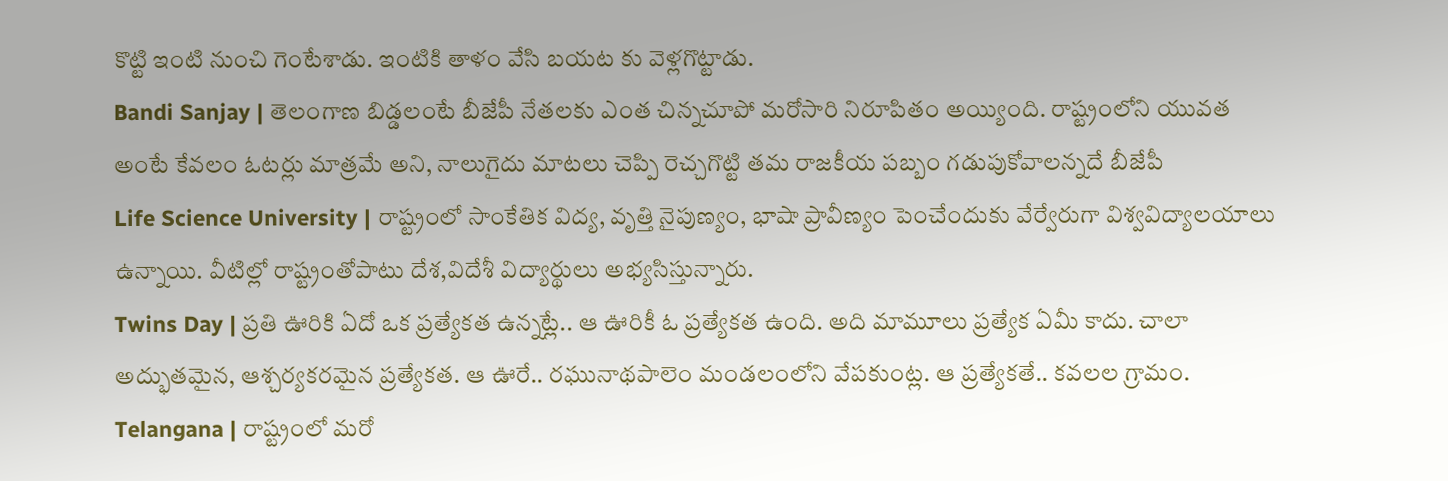కొట్టి ఇంటి నుంచి గెంటేశాడు. ఇంటికి తాళం వేసి బయట కు వెళ్లగొట్టాడు.
Bandi Sanjay | తెలంగాణ బిడ్డలంటే బీజేపీ నేతలకు ఎంత చిన్నచూపో మరోసారి నిరూపితం అయ్యింది. రాష్ట్రంలోని యువత అంటే కేవలం ఓటర్లు మాత్రమే అని, నాలుగైదు మాటలు చెప్పి రెచ్చగొట్టి తమ రాజకీయ పబ్బం గడుపుకోవాలన్నదే బీజేపీ
Life Science University | రాష్ట్రంలో సాంకేతిక విద్య, వృత్తి నైపుణ్యం, భాషా ప్రావీణ్యం పెంచేందుకు వేర్వేరుగా విశ్వవిద్యాలయాలు ఉన్నాయి. వీటిల్లో రాష్ట్రంతోపాటు దేశ,విదేశీ విద్యార్థులు అభ్యసిస్తున్నారు.
Twins Day | ప్రతి ఊరికి ఏదో ఒక ప్రత్యేకత ఉన్నట్లే.. ఆ ఊరికీ ఓ ప్రత్యేకత ఉంది. అది మామూలు ప్రత్యేక ఏమీ కాదు. చాలా అద్భుతమైన, ఆశ్చర్యకరమైన ప్రత్యేకత. ఆ ఊరే.. రఘునాథపాలెం మండలంలోని వేపకుంట్ల. ఆ ప్రత్యేకతే.. కవలల గ్రామం.
Telangana | రాష్ట్రంలో మరో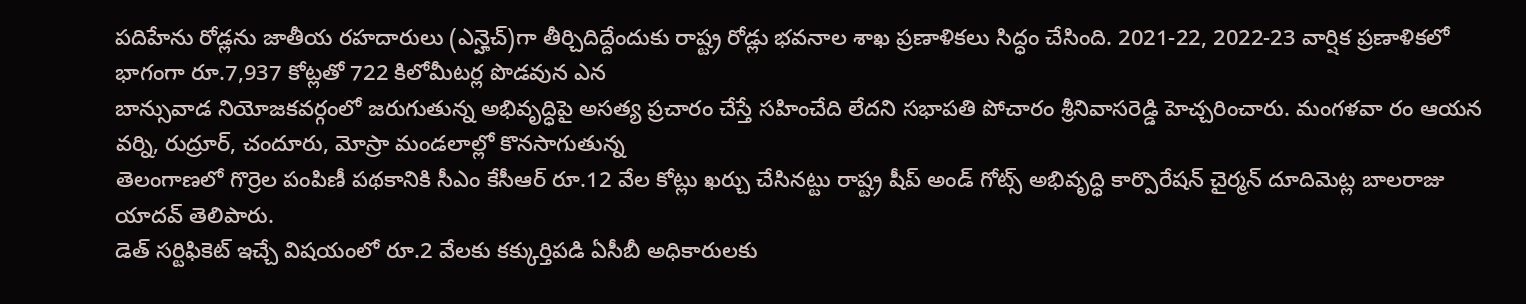పదిహేను రోడ్లను జాతీయ రహదారులు (ఎన్హెచ్)గా తీర్చిదిద్దేందుకు రాష్ట్ర రోడ్లు భవనాల శాఖ ప్రణాళికలు సిద్ధం చేసింది. 2021-22, 2022-23 వార్షిక ప్రణాళికలో భాగంగా రూ.7,937 కోట్లతో 722 కిలోమీటర్ల పొడవున ఎన
బాన్సువాడ నియోజకవర్గంలో జరుగుతున్న అభివృద్ధిపై అసత్య ప్రచారం చేస్తే సహించేది లేదని సభాపతి పోచారం శ్రీనివాసరెడ్డి హెచ్చరించారు. మంగళవా రం ఆయన వర్ని, రుద్రూర్, చందూరు, మోస్రా మండలాల్లో కొనసాగుతున్న
తెలంగాణలో గొర్రెల పంపిణీ పథకానికి సీఎం కేసీఆర్ రూ.12 వేల కోట్లు ఖర్చు చేసినట్టు రాష్ట్ర షీప్ అండ్ గోట్స్ అభివృద్ధి కార్పొరేషన్ చైర్మన్ దూదిమెట్ల బాలరాజు యాదవ్ తెలిపారు.
డెత్ సర్టిఫికెట్ ఇచ్చే విషయంలో రూ.2 వేలకు కక్కుర్తిపడి ఏసీబీ అధికారులకు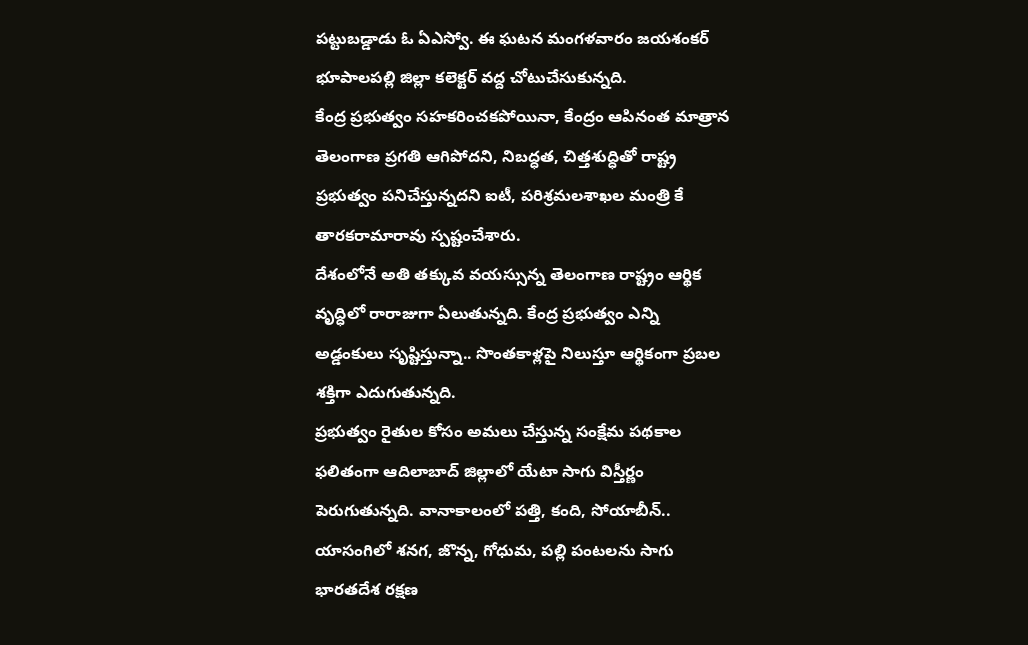పట్టుబడ్డాడు ఓ ఏఎస్వో. ఈ ఘటన మంగళవారం జయశంకర్ భూపాలపల్లి జిల్లా కలెక్టర్ వద్ద చోటుచేసుకున్నది.
కేంద్ర ప్రభుత్వం సహకరించకపోయినా, కేంద్రం ఆపినంత మాత్రాన తెలంగాణ ప్రగతి ఆగిపోదని, నిబద్ధత, చిత్తశుద్ధితో రాష్ట్ర ప్రభుత్వం పనిచేస్తున్నదని ఐటీ, పరిశ్రమలశాఖల మంత్రి కే తారకరామారావు స్పష్టంచేశారు.
దేశంలోనే అతి తక్కువ వయస్సున్న తెలంగాణ రాష్ట్రం ఆర్థిక వృద్ధిలో రారాజుగా ఏలుతున్నది. కేంద్ర ప్రభుత్వం ఎన్ని అడ్డంకులు సృష్టిస్తున్నా.. సొంతకాళ్లపై నిలుస్తూ ఆర్థికంగా ప్రబల శక్తిగా ఎదుగుతున్నది.
ప్రభుత్వం రైతుల కోసం అమలు చేస్తున్న సంక్షేమ పథకాల ఫలితంగా ఆదిలాబాద్ జిల్లాలో యేటా సాగు విస్తీర్ణం పెరుగుతున్నది. వానాకాలంలో పత్తి, కంది, సోయాబీన్.. యాసంగిలో శనగ, జొన్న, గోధుమ, పల్లి పంటలను సాగు
భారతదేశ రక్షణ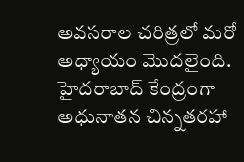అవసరాల చరిత్రలో మరో అధ్యాయం మొదలైంది. హైదరాబాద్ కేంద్రంగా అధునాతన చిన్నతరహా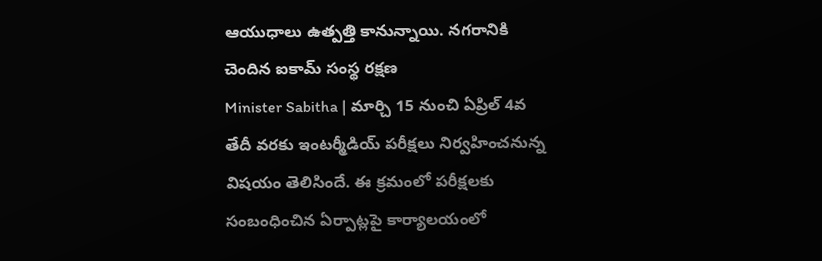ఆయుధాలు ఉత్పత్తి కానున్నాయి. నగరానికి చెందిన ఐకామ్ సంస్థ రక్షణ
Minister Sabitha | మార్చి 15 నుంచి ఏప్రిల్ 4వ తేదీ వరకు ఇంటర్మీడియ్ పరీక్షలు నిర్వహించనున్న విషయం తెలిసిందే. ఈ క్రమంలో పరీక్షలకు సంబంధించిన ఏర్పాట్లపై కార్యాలయంలో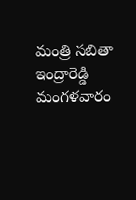మంత్రి సబితా ఇంద్రారెడ్డి మంగళవారం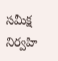సమీక్ష నిర్వహి